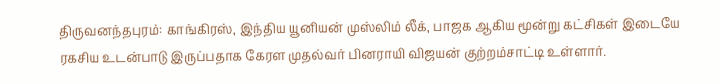திருவனந்தபுரம்: காங்கிரஸ், இந்திய யூனியன் முஸ்லிம் லீக், பாஜக ஆகிய மூன்று கட்சிகள் இடையே ரகசிய உடன்பாடு இருப்பதாக கேரள முதல்வர் பினராயி விஜயன் குற்றம்சாட்டி உள்ளார்.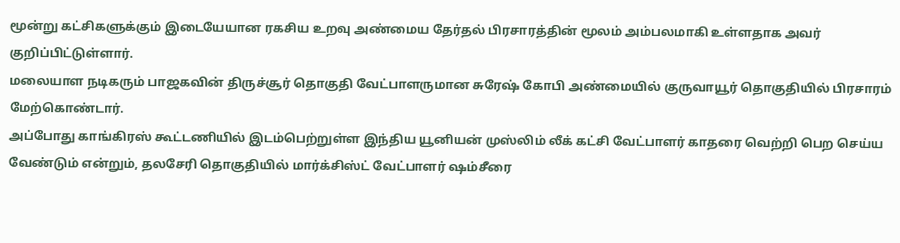மூன்று கட்சிகளுக்கும் இடையேயான ரகசிய உறவு அண்மைய தேர்தல் பிரசாரத்தின் மூலம் அம்பலமாகி உள்ளதாக அவர் குறிப்பிட்டுள்ளார்.
மலையாள நடிகரும் பாஜகவின் திருச்சூர் தொகுதி வேட்பாளருமான சுரேஷ் கோபி அண்மையில் குருவாயூர் தொகுதியில் பிரசாரம் மேற்கொண்டார்.
அப்போது காங்கிரஸ் கூட்டணியில் இடம்பெற்றுள்ள இந்திய யூனியன் முஸ்லிம் லீக் கட்சி வேட்பாளர் காதரை வெற்றி பெற செய்ய வேண்டும் என்றும், தலசேரி தொகுதியில் மார்க்சிஸ்ட் வேட்பாளர் ஷம்சீரை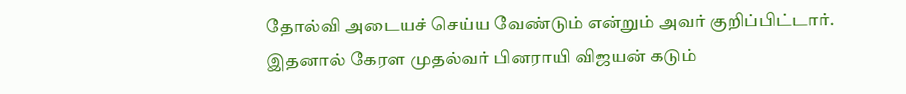தோல்வி அடையச் செய்ய வேண்டும் என்றும் அவர் குறிப்பிட்டார்.
இதனால் கேரள முதல்வர் பினராயி விஜயன் கடும்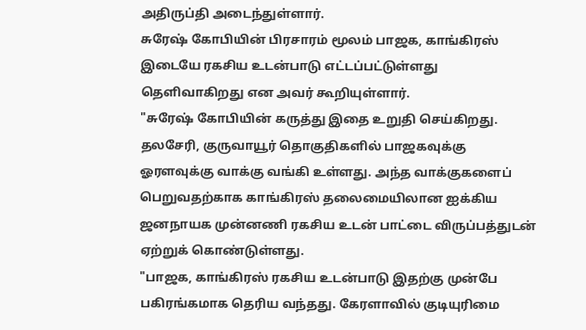அதிருப்தி அடைந்துள்ளார்.
சுரேஷ் கோபியின் பிரசாரம் மூலம் பாஜக, காங்கிரஸ் இடையே ரகசிய உடன்பாடு எட்டப்பட்டுள்ளது தெளிவாகிறது என அவர் கூறியுள்ளார்.
"சுரேஷ் கோபியின் கருத்து இதை உறுதி செய்கிறது. தலசேரி, குருவாயூர் தொகுதிகளில் பாஜகவுக்கு ஓரளவுக்கு வாக்கு வங்கி உள்ளது. அந்த வாக்குகளைப் பெறுவதற்காக காங்கிரஸ் தலைமையிலான ஐக்கிய ஜனநாயக முன்னணி ரகசிய உடன் பாட்டை விருப்பத்துடன் ஏற்றுக் கொண்டுள்ளது.
"பாஜக, காங்கிரஸ் ரகசிய உடன்பாடு இதற்கு முன்பே பகிரங்கமாக தெரிய வந்தது. கேரளாவில் குடியுரிமை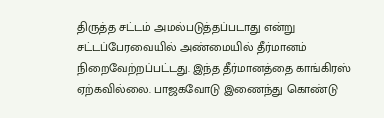திருத்த சட்டம் அமல்படுத்தப்படாது என்று சட்டப்பேரவையில் அண்மையில் தீர்மானம் நிறைவேற்றப்பட்டது. இந்த தீர்மானத்தை காங்கிரஸ் ஏற்கவில்லை. பாஜகவோடு இணைந்து கொண்டு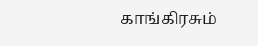காங்கிரசும்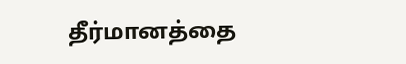தீர்மானத்தை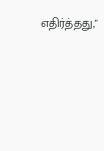எதிர்த்தது,"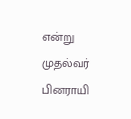என்று முதல்வர் பினராயி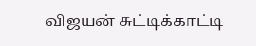விஜயன் சுட்டிக்காட்டி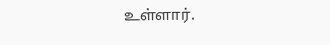உள்ளார்.